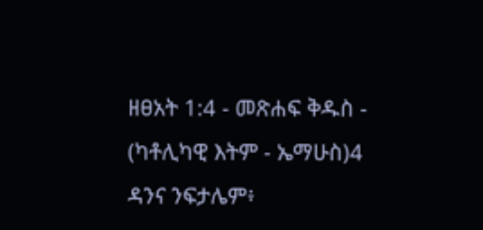ዘፀአት 1:4 - መጽሐፍ ቅዱስ - (ካቶሊካዊ እትም - ኤማሁስ)4 ዳንና ንፍታሌም፥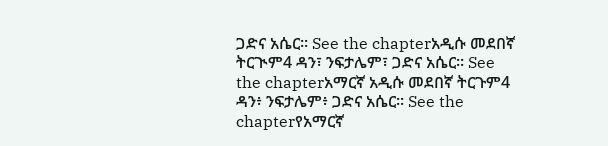ጋድና አሴር። See the chapterአዲሱ መደበኛ ትርጒም4 ዳን፣ ንፍታሌም፣ ጋድና አሴር። See the chapterአማርኛ አዲሱ መደበኛ ትርጉም4 ዳን፥ ንፍታሌም፥ ጋድና አሴር። See the chapterየአማርኛ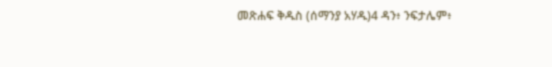መጽሐፍ ቅዱስ (ሰማንያ አሃዱ)4 ዳን፥ ንፍታሌም፥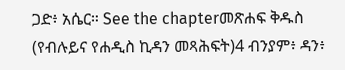ጋድ፥ አሴር። See the chapterመጽሐፍ ቅዱስ (የብሉይና የሐዲስ ኪዳን መጻሕፍት)4 ብንያም፥ ዳን፥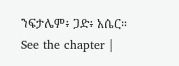ንፍታሌም፥ ጋድ፥ አሴር። See the chapter |